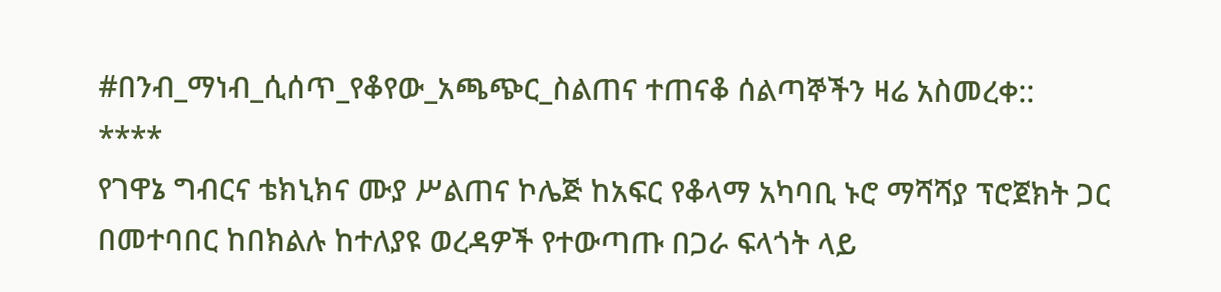#በንብ_ማነብ_ሲሰጥ_የቆየው_አጫጭር_ስልጠና ተጠናቆ ሰልጣኞችን ዛሬ አስመረቀ::
****
የገዋኔ ግብርና ቴክኒክና ሙያ ሥልጠና ኮሌጅ ከአፍር የቆላማ አካባቢ ኑሮ ማሻሻያ ፕሮጀክት ጋር በመተባበር ከበክልሉ ከተለያዩ ወረዳዎች የተውጣጡ በጋራ ፍላጎት ላይ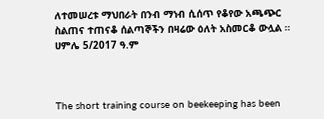ለተመሠረቱ ማህበራት በንብ ማነብ ሲሰጥ የቆየው አጫጭር ስልጠና ተጠናቆ ሰልጣኞችን በዛሬው ዕለት አስመርቆ ውሏል ።
ሀምሌ 5/2017 ዓ.ም



The short training course on beekeeping has been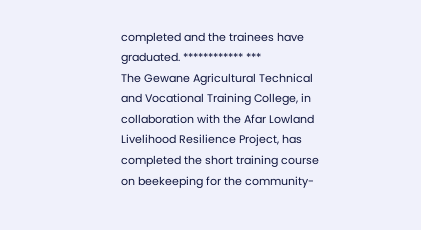completed and the trainees have graduated. ************ ***
The Gewane Agricultural Technical and Vocational Training College, in collaboration with the Afar Lowland Livelihood Resilience Project, has completed the short training course on beekeeping for the community-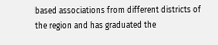based associations from different districts of the region and has graduated the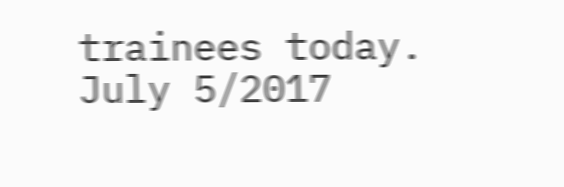trainees today.
July 5/2017